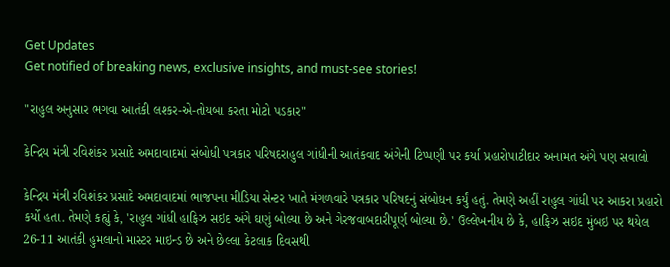Get Updates
Get notified of breaking news, exclusive insights, and must-see stories!

"રાહુલ અનુસાર ભગવા આતંકી લશ્કર-એ-તોયબા કરતા મોટો પડકાર"

કેન્દ્રિય મંત્રી રવિશંકર પ્રસાદે અમદાવાદમાં સંબોધી પત્રકાર પરિષદરાહુલ ગાંધીની આતંકવાદ અંગેની ટિપ્પણી પર કર્યા પ્રહારોપાટીદાર અનામત અંગે પણ સવાલો

કેન્દ્રિય મંત્રી રવિશંકર પ્રસાદે અમદાવાદમાં ભાજપના મીડિયા સેન્ટર ખાતે મંગળવારે પત્રકાર પરિષદનું સંબોધન કર્યું હતું. તેમણે અહીં રાહુલ ગાંધી પર આકરા પ્રહારો કર્યો હતા. તેમણે કહ્યું કે, 'રાહુલ ગાંધી હાફિઝ સઇદ અંગે ઘણું બોલ્યા છે અને ગેરજવાબદારીપૂર્ણ બોલ્યા છે.' ઉલ્લેખનીય છે કે, હાફિઝ સઇદ મુંબઇ પર થયેલ 26-11 આતંકી હુમલાનો માસ્ટર માઇન્ડ છે અને છેલ્લા કેટલાક દિવસથી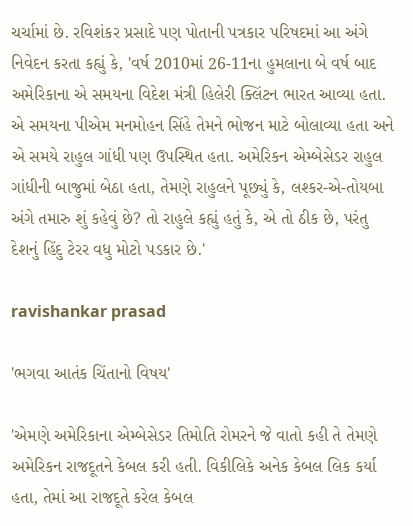ચર્ચામાં છે. રવિશંકર પ્રસાદે પણ પોતાની પત્રકાર પરિષદમાં આ અંગે નિવેદન કરતા કહ્યું કે, 'વર્ષ 2010માં 26-11ના હુમલાના બે વર્ષ બાદ અમેરિકાના એ સમયના વિદેશ મંત્રી હિલેરી ક્લિંટન ભારત આવ્યા હતા. એ સમયના પીએમ મનમોહન સિંહે તેમને ભોજન માટે બોલાવ્યા હતા અને એ સમયે રાહુલ ગાંધી પણ ઉપસ્થિત હતા. અમેરિકન એમ્બેસેડર રાહુલ ગાંધીની બાજુમાં બેઠા હતા, તેમણે રાહુલને પૂછ્યું કે, લશ્કર-એ-તોયબા અંગે તમારુ શું કહેવું છે? તો રાહુલે કહ્યું હતું કે, એ તો ઠીક છે, પરંતુ દેશનું હિંદુ ટેરર વધુ મોટો પડકાર છે.'

ravishankar prasad

'ભગવા આતંક ચિંતાનો વિષય'

'એમણે અમેરિકાના એમ્બેસેડર તિમોતિ રોમરને જે વાતો કહી તે તેમણે અમેરિકન રાજદૂતને કેબલ કરી હતી. વિકીલિકે અનેક કેબલ લિક કર્યા હતા, તેમાં આ રાજદૂતે કરેલ કેબલ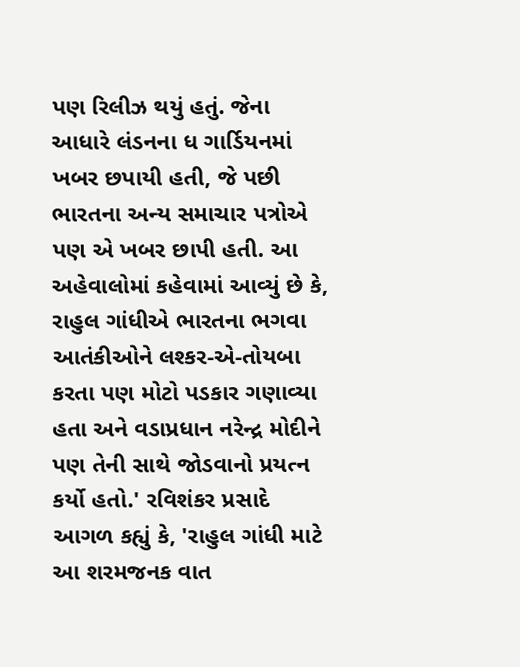પણ રિલીઝ થયું હતું. જેના આધારે લંડનના ધ ગાર્ડિયનમાં ખબર છપાયી હતી, જે પછી ભારતના અન્ય સમાચાર પત્રોએ પણ એ ખબર છાપી હતી. આ અહેવાલોમાં કહેવામાં આવ્યું છે કે, રાહુલ ગાંધીએ ભારતના ભગવા આતંકીઓને લશ્કર-એ-તોયબા કરતા પણ મોટો પડકાર ગણાવ્યા હતા અને વડાપ્રધાન નરેન્દ્ર મોદીને પણ તેની સાથે જોડવાનો પ્રયત્ન કર્યો હતો.' રવિશંકર પ્રસાદે આગળ કહ્યું કે, 'રાહુલ ગાંધી માટે આ શરમજનક વાત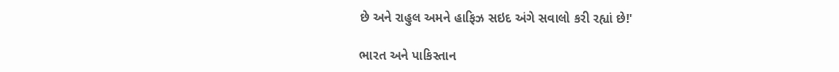છે અને રાહુલ અમને હાફિઝ સઇદ અંગે સવાલો કરી રહ્યાં છે!'

ભારત અને પાકિસ્તાન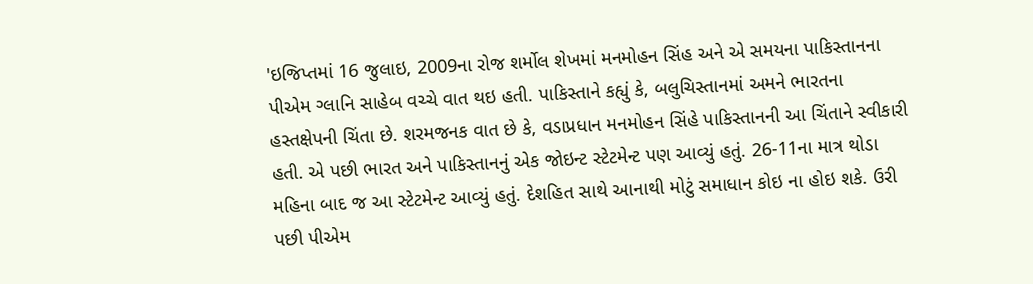'ઇજિપ્તમાં 16 જુલાઇ, 2009ના રોજ શર્મોલ શેખમાં મનમોહન સિંહ અને એ સમયના પાકિસ્તાનના પીએમ ગ્લાનિ સાહેબ વચ્ચે વાત થઇ હતી. પાકિસ્તાને કહ્યું કે, બલુચિસ્તાનમાં અમને ભારતના હસ્તક્ષેપની ચિંતા છે. શરમજનક વાત છે કે, વડાપ્રધાન મનમોહન સિંહે પાકિસ્તાનની આ ચિંતાને સ્વીકારી હતી. એ પછી ભારત અને પાકિસ્તાનનું એક જોઇન્ટ સ્ટેટમેન્ટ પણ આવ્યું હતું. 26-11ના માત્ર થોડા મહિના બાદ જ આ સ્ટેટમેન્ટ આવ્યું હતું. દેશહિત સાથે આનાથી મોટું સમાધાન કોઇ ના હોઇ શકે. ઉરી પછી પીએમ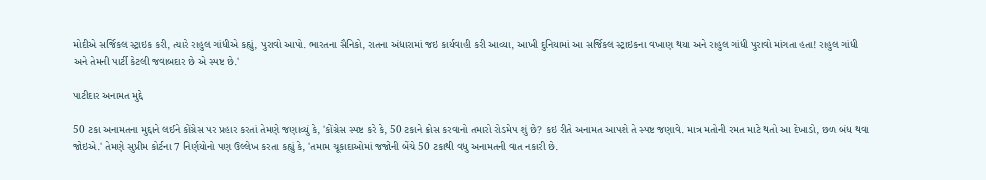મોદીએ સર્જિકલ સ્ટ્રાઇક કરી, ત્યારે રાહુલ ગાંધીએ કહ્યું, પુરાવો આપો. ભારતના સૈનિકો, રાતના અંધારામાં જઇ કાર્યવાહી કરી આવ્યા, આખી દુનિયામાં આ સર્જિકલ સ્ટ્રાઇકના વખાણ થયા અને રાહુલ ગાંધી પુરાવો માંગતા હતા! રાહુલ ગાંધી અને તેમની પાર્ટી કેટલી જવાબદાર છે એ સ્પષ્ટ છે.'

પાટીદાર અનામત મુદ્દે

50 ટકા અનામતના મુદ્દાને લઈને કોંગ્રેસ પર પ્રહાર કરતાં તેમણે જણાવ્યું કે, 'કોંગ્રેસ સ્પષ્ટ કરે કે, 50 ટકાને ક્રોસ કરવાનો તમારો રોડમેપ શું છે? કઇ રીતે અનામત આપશે તે સ્પષ્ટ જણાવે. માત્ર મતોની રમત માટે થતો આ દેખાડો, છળ બંધ થવા જોઇએ.' તેમણે સુપ્રીમ કોર્ટના 7 નિર્ણયોનો પણ ઉલ્લેખ કરતા કહ્યું કે, 'તમામ ચૂકાદાઓમાં જજોની બેંચે 50 ટકાથી વધુ અનામતની વાત નકારી છે.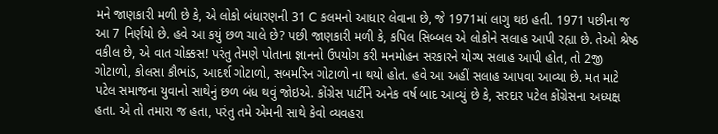મને જાણકારી મળી છે કે, એ લોકો બંધારણની 31 C કલમનો આધાર લેવાના છે, જે 1971માં લાગુ થઇ હતી. 1971 પછીના જ આ 7 નિર્ણયો છે. હવે આ કયું છળ ચાલે છે? પછી જાણકારી મળી કે, કપિલ સિબ્બલ એ લોકોને સલાહ આપી રહ્યા છે. તેઓ શ્રેષ્ઠ વકીલ છે, એ વાત ચોક્કસ! પરંતુ તેમણે પોતાના જ્ઞાનનો ઉપયોગ કરી મનમોહન સરકારને યોગ્ય સલાહ આપી હોત, તો 2જી ગોટાળો, કોલસા કૌભાંડ, આદર્શ ગોટાળો, સબમરિન ગોટાળો ના થયો હોત. હવે આ અહીં સલાહ આપવા આવ્યા છે. મત માટે પટેલ સમાજના યુવાનો સાથેનું છળ બંધ થવું જોઇએ. કોંગ્રેસ પાર્ટીને અનેક વર્ષ બાદ આવ્યું છે કે, સરદાર પટેલ કોંગ્રેસના અધ્યક્ષ હતા. એ તો તમારા જ હતા, પરંતુ તમે એમની સાથે કેવો વ્યવહરા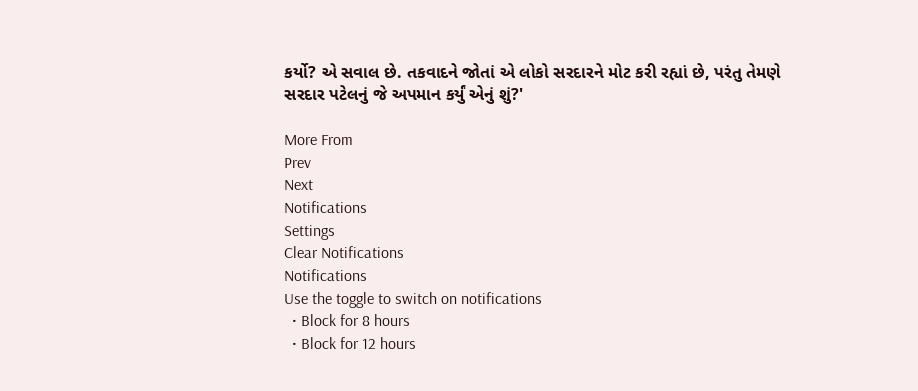કર્યો? એ સવાલ છે. તકવાદને જોતાં એ લોકો સરદારને મોટ કરી રહ્યાં છે, પરંતુ તેમણે સરદાર પટેલનું જે અપમાન કર્યું એનું શું?'

More From
Prev
Next
Notifications
Settings
Clear Notifications
Notifications
Use the toggle to switch on notifications
  • Block for 8 hours
  • Block for 12 hours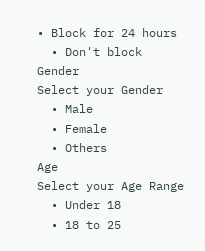• Block for 24 hours
  • Don't block
Gender
Select your Gender
  • Male
  • Female
  • Others
Age
Select your Age Range
  • Under 18
  • 18 to 25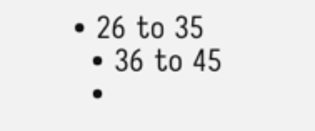• 26 to 35
  • 36 to 45
  •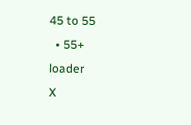45 to 55
  • 55+
loader
X